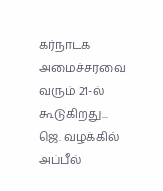கர்நாடக அமைச்சரவை வரும் 21-ல் கூடுகிறது... ஜெ. வழக்கில் அப்பீல்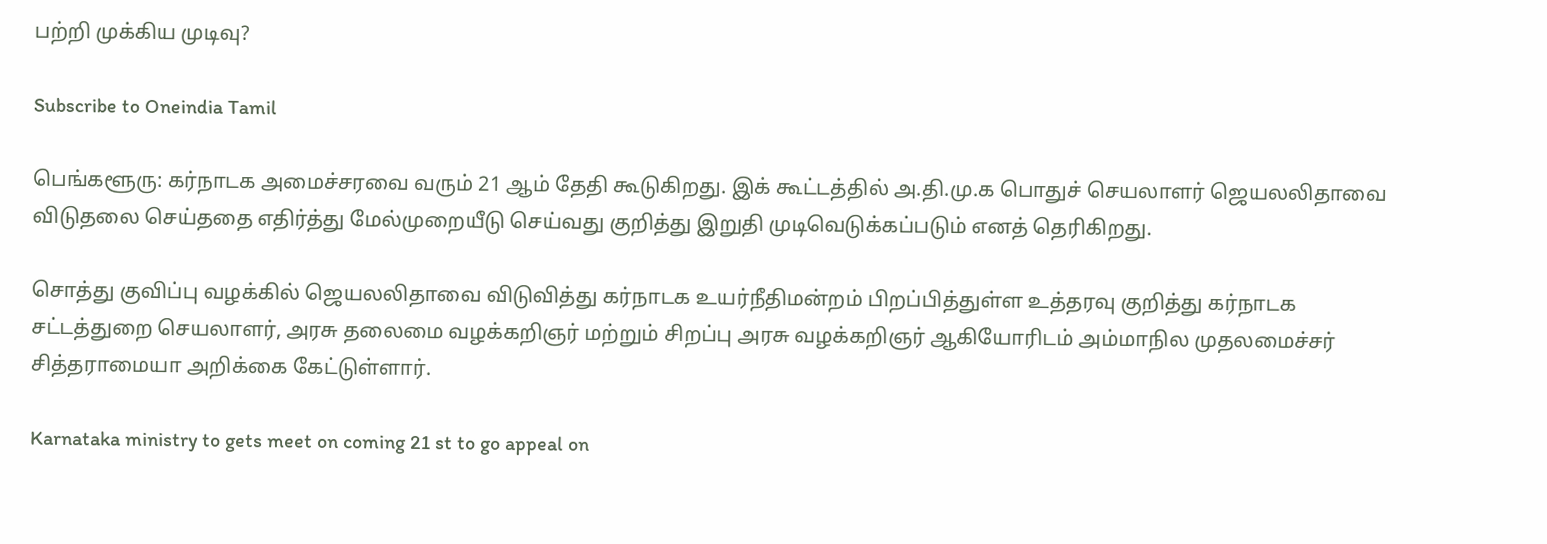பற்றி முக்கிய முடிவு?

Subscribe to Oneindia Tamil

பெங்களூரு: கர்நாடக அமைச்சரவை வரும் 21 ஆம் தேதி கூடுகிறது. இக் கூட்டத்தில் அ.தி.மு.க பொதுச் செயலாளர் ஜெயலலிதாவை விடுதலை செய்ததை எதிர்த்து மேல்முறையீடு செய்வது குறித்து இறுதி முடிவெடுக்கப்படும் எனத் தெரிகிறது.

சொத்து குவிப்பு வழக்கில் ஜெயலலிதாவை விடுவித்து கர்நாடக உயர்நீதிமன்றம் பிறப்பித்துள்ள உத்தரவு குறித்து கர்நாடக சட்டத்துறை செயலாளர், அரசு தலைமை வழக்கறிஞர் மற்றும் சிறப்பு அரசு வழக்கறிஞர் ஆகியோரிடம் அம்மாநில முதலமைச்சர் சித்தராமையா அறிக்கை கேட்டுள்ளார்.

Karnataka ministry to gets meet on coming 21 st to go appeal on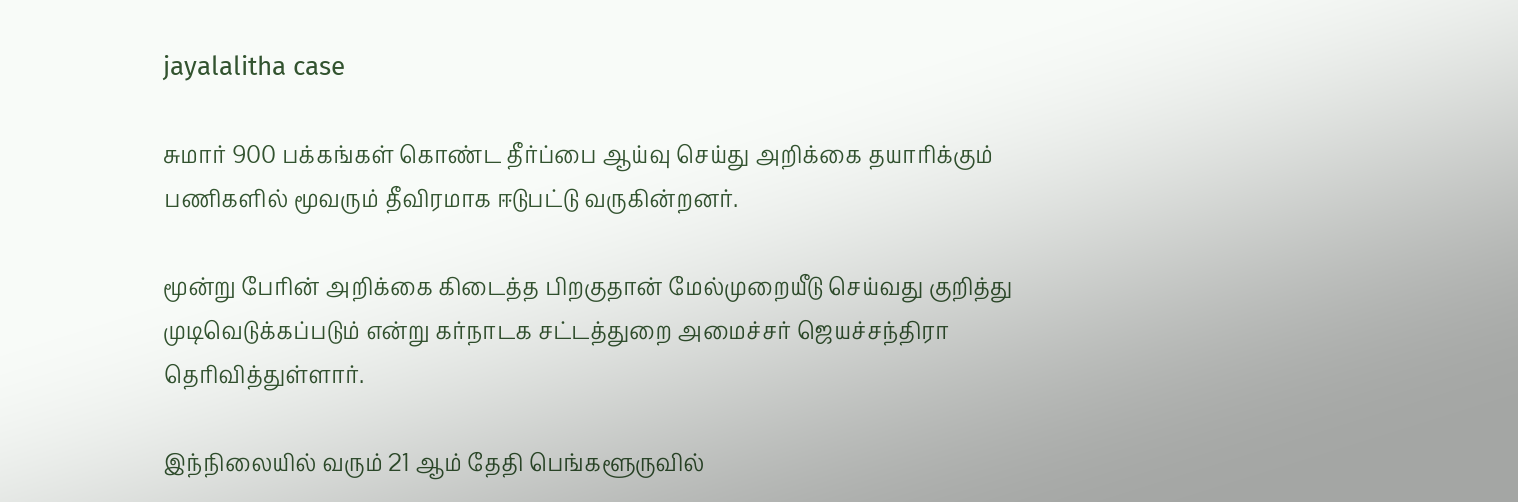jayalalitha case

சுமார் 900 பக்கங்கள் கொண்ட தீர்ப்பை ஆய்வு செய்து அறிக்கை தயாரிக்கும் பணிகளில் மூவரும் தீவிரமாக ஈடுபட்டு வருகின்றனர்.

மூன்று பேரின் அறிக்கை கிடைத்த பிறகுதான் மேல்முறையீடு செய்வது குறித்து முடிவெடுக்கப்படும் என்று கர்நாடக சட்டத்துறை அமைச்சர் ஜெயச்சந்திரா தெரிவித்துள்ளார்.

இந்நிலையில் வரும் 21 ஆம் தேதி பெங்களூருவில்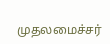முதலமைச்சர்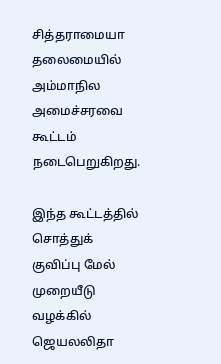சித்தராமையா தலைமையில் அம்மாநில அமைச்சரவை கூட்டம் நடைபெறுகிறது.

இந்த கூட்டத்தில் சொத்துக் குவிப்பு மேல் முறையீடு வழக்கில் ஜெயலலிதா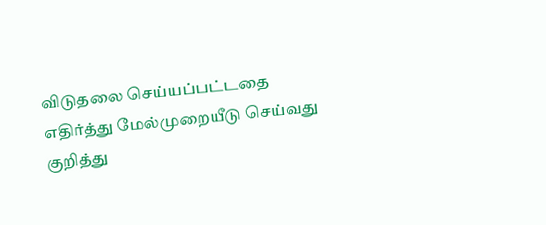விடுதலை செய்யப்பட்டதை எதிர்த்து மேல்முறையீடு செய்வது குறித்து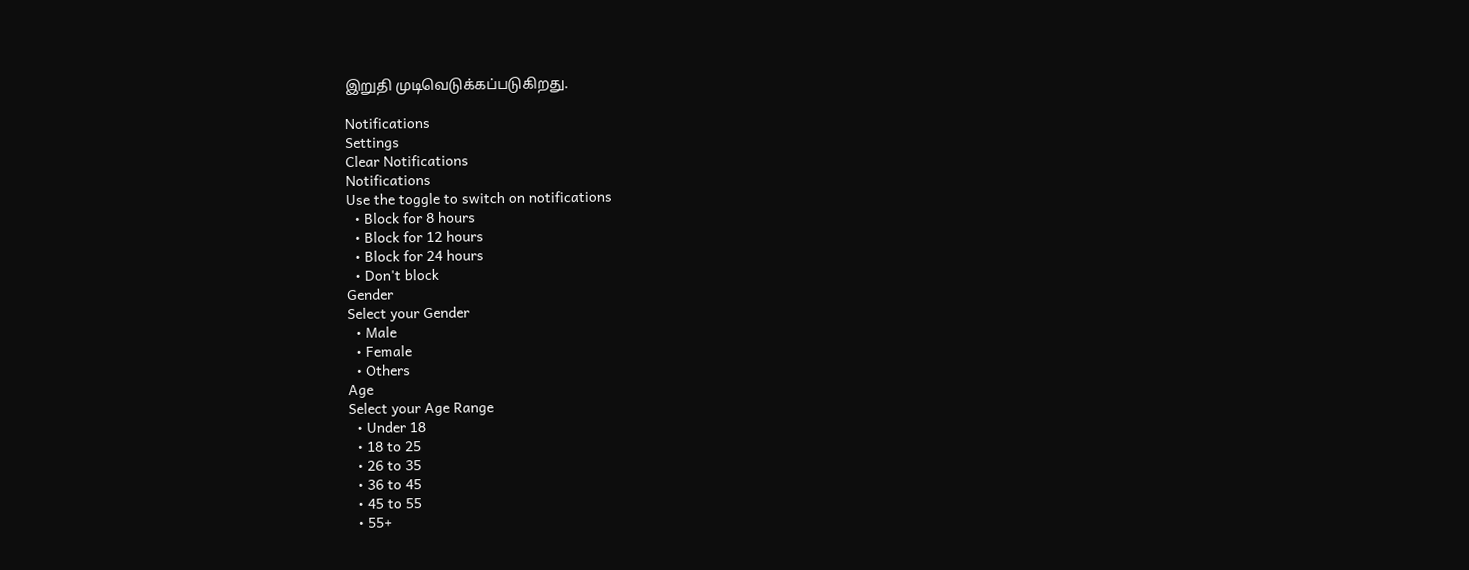இறுதி முடிவெடுக்கப்படுகிறது.

Notifications
Settings
Clear Notifications
Notifications
Use the toggle to switch on notifications
  • Block for 8 hours
  • Block for 12 hours
  • Block for 24 hours
  • Don't block
Gender
Select your Gender
  • Male
  • Female
  • Others
Age
Select your Age Range
  • Under 18
  • 18 to 25
  • 26 to 35
  • 36 to 45
  • 45 to 55
  • 55+